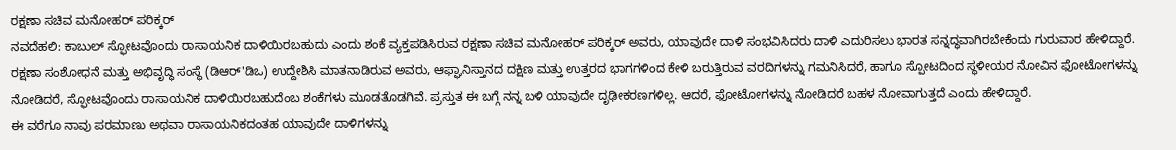ರಕ್ಷಣಾ ಸಚಿವ ಮನೋಹರ್ ಪರಿಕ್ಕರ್
ನವದೆಹಲಿ: ಕಾಬುಲ್ ಸ್ಫೋಟವೊಂದು ರಾಸಾಯನಿಕ ದಾಳಿಯಿರಬಹುದು ಎಂದು ಶಂಕೆ ವ್ಯಕ್ತಪಡಿಸಿರುವ ರಕ್ಷಣಾ ಸಚಿವ ಮನೋಹರ್ ಪರಿಕ್ಕರ್ ಅವರು, ಯಾವುದೇ ದಾಳಿ ಸಂಭವಿಸಿದರು ದಾಳಿ ಎದುರಿಸಲು ಭಾರತ ಸನ್ನದ್ಧವಾಗಿರಬೇಕೆಂದು ಗುರುವಾರ ಹೇಳಿದ್ದಾರೆ.
ರಕ್ಷಣಾ ಸಂಶೋಧನೆ ಮತ್ತು ಅಭಿವೃದ್ಧಿ ಸಂಸ್ಥೆ (ಡಿಆರ್'ಡಿಒ) ಉದ್ದೇಶಿಸಿ ಮಾತನಾಡಿರುವ ಅವರು, ಆಫ್ಘಾನಿಸ್ತಾನದ ದಕ್ಷಿಣ ಮತ್ತು ಉತ್ತರದ ಭಾಗಗಳಿಂದ ಕೇಳಿ ಬರುತ್ತಿರುವ ವರದಿಗಳನ್ನು ಗಮನಿಸಿದರೆ, ಹಾಗೂ ಸ್ಪೋಟದಿಂದ ಸ್ಥಳೀಯರ ನೋವಿನ ಫೋಟೋಗಳನ್ನು ನೋಡಿದರೆ, ಸ್ಫೋಟವೊಂದು ರಾಸಾಯನಿಕ ದಾಳಿಯಿರಬಹುದೆಂಬ ಶಂಕೆಗಳು ಮೂಡತೊಡಗಿವೆ. ಪ್ರಸ್ತುತ ಈ ಬಗ್ಗೆ ನನ್ನ ಬಳಿ ಯಾವುದೇ ದೃಢೀಕರಣಗಳಿಲ್ಲ. ಆದರೆ, ಫೋಟೋಗಳನ್ನು ನೋಡಿದರೆ ಬಹಳ ನೋವಾಗುತ್ತದೆ ಎಂದು ಹೇಳಿದ್ದಾರೆ.
ಈ ವರೆಗೂ ನಾವು ಪರಮಾಣು ಅಥವಾ ರಾಸಾಯನಿಕದಂತಹ ಯಾವುದೇ ದಾಳಿಗಳನ್ನು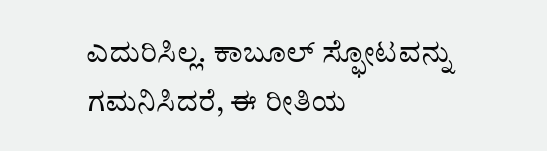ಎದುರಿಸಿಲ್ಲ. ಕಾಬೂಲ್ ಸ್ಫೋಟವನ್ನು ಗಮನಿಸಿದರೆ, ಈ ರೀತಿಯ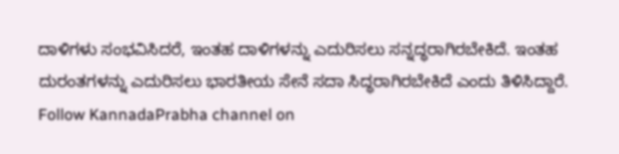ದಾಳಿಗಳು ಸಂಭವಿಸಿದರೆ, ಇಂತಹ ದಾಳಿಗಳನ್ನು ಎದುರಿಸಲು ಸನ್ನದ್ಧರಾಗಿರಬೇಕಿದೆ. ಇಂತಹ ದುರಂತಗಳನ್ನು ಎದುರಿಸಲು ಭಾರತೀಯ ಸೇನೆ ಸದಾ ಸಿದ್ಧರಾಗಿರಬೇಕಿದೆ ಎಂದು ತಿಳಿಸಿದ್ದಾರೆ.
Follow KannadaPrabha channel on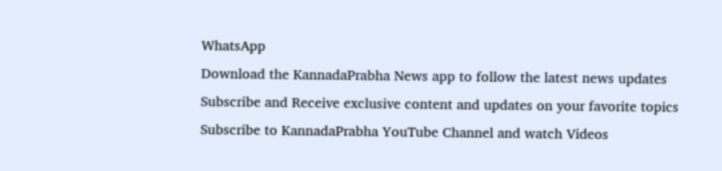WhatsApp
Download the KannadaPrabha News app to follow the latest news updates
Subscribe and Receive exclusive content and updates on your favorite topics
Subscribe to KannadaPrabha YouTube Channel and watch Videos